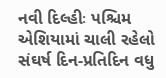નવી દિલ્હીઃ પશ્ચિમ એશિયામાં ચાલી રહેલો સંઘર્ષ દિન-પ્રતિદિન વધુ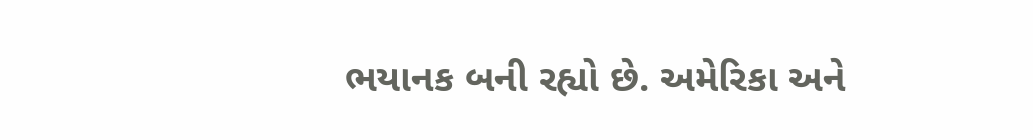ભયાનક બની રહ્યો છે. અમેરિકા અને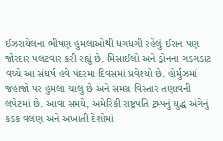ઈઝરાયેલના ભીષણ હુમલાઓથી ધગધગી રહેલું ઈરાન પણ જોરદાર પલટવાર કરી રહ્યું છે. મિસાઈલો અને ડ્રોનના ગડગડાટ વચ્ચે આ સંઘર્ષ હવે પંદરમા દિવસમાં પ્રવેશ્યો છે. હોર્મુઝમાં જહાજો પર હુમલા ચાલુ છે અને સમગ્ર વિસ્તાર તણાવની લપેટમાં છે. આવા સમયે, અમેરિકી રાષ્ટ્રપતિ ટ્રમ્પનું યુદ્ધ અંગેનું કડક વલણ અને અખાતી દેશોમાં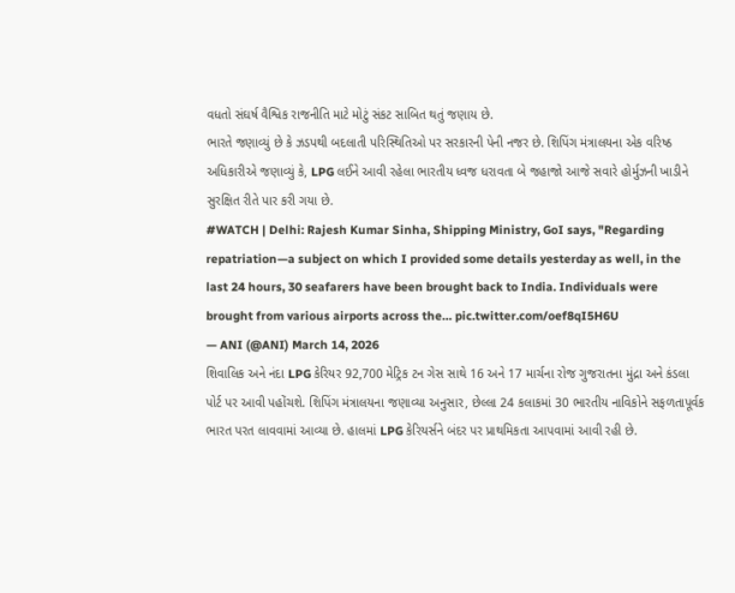વધતો સંઘર્ષ વૈશ્વિક રાજનીતિ માટે મોટું સંકટ સાબિત થતું જણાય છે.
ભારતે જણાવ્યું છે કે ઝડપથી બદલાતી પરિસ્થિતિઓ પર સરકારની પેની નજર છે. શિપિંગ મંત્રાલયના એક વરિષ્ઠ અધિકારીએ જણાવ્યું કે, LPG લઈને આવી રહેલા ભારતીય ધ્વજ ધરાવતા બે જહાજો આજે સવારે હોર્મુઝની ખાડીને સુરક્ષિત રીતે પાર કરી ગયા છે.
#WATCH | Delhi: Rajesh Kumar Sinha, Shipping Ministry, GoI says, "Regarding repatriation—a subject on which I provided some details yesterday as well, in the last 24 hours, 30 seafarers have been brought back to India. Individuals were brought from various airports across the… pic.twitter.com/oef8qI5H6U
— ANI (@ANI) March 14, 2026
શિવાલિક અને નંદા LPG કેરિયર 92,700 મેટ્રિક ટન ગેસ સાથે 16 અને 17 માર્ચના રોજ ગુજરાતના મુંદ્રા અને કંડલા પોર્ટ પર આવી પહોંચશે. શિપિંગ મંત્રાલયના જણાવ્યા અનુસાર, છેલ્લા 24 કલાકમાં 30 ભારતીય નાવિકોને સફળતાપૂર્વક ભારત પરત લાવવામાં આવ્યા છે. હાલમાં LPG કેરિયર્સને બંદર પર પ્રાથમિકતા આપવામાં આવી રહી છે.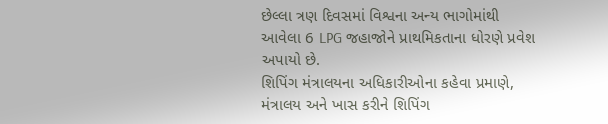છેલ્લા ત્રણ દિવસમાં વિશ્વના અન્ય ભાગોમાંથી આવેલા 6 LPG જહાજોને પ્રાથમિકતાના ધોરણે પ્રવેશ અપાયો છે.
શિપિંગ મંત્રાલયના અધિકારીઓના કહેવા પ્રમાણે, મંત્રાલય અને ખાસ કરીને શિપિંગ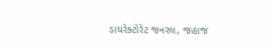ડાયરેક્ટોરેટ જનરલ, જહાજ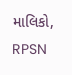માલિકો, RPSN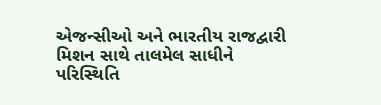એજન્સીઓ અને ભારતીય રાજદ્વારી મિશન સાથે તાલમેલ સાધીને પરિસ્થિતિ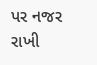પર નજર રાખી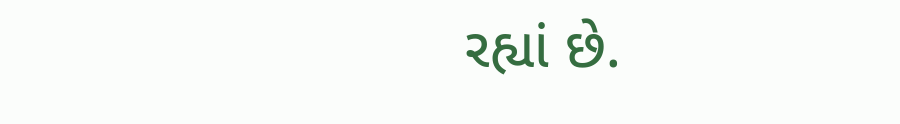રહ્યાં છે.